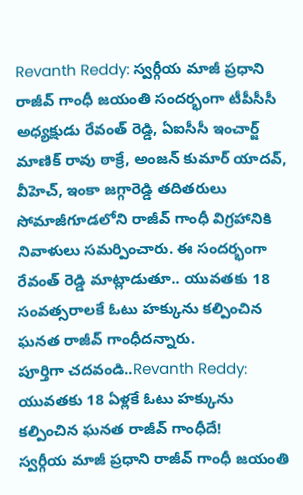Revanth Reddy: స్వర్గీయ మాజీ ప్రధాని రాజీవ్ గాంధీ జయంతి సందర్భంగా టీపీసీసీ అధ్యక్షుడు రేవంత్ రెడ్డి, ఏఐసీసీ ఇంచార్జ్ మాణిక్ రావు ఠాక్రే, అంజన్ కుమార్ యాదవ్, వీహెచ్, ఇంకా జగ్గారెడ్డి తదితరులు సోమాజీగూడలోని రాజీవ్ గాంధీ విగ్రహానికి నివాళులు సమర్పించారు. ఈ సందర్భంగా రేవంత్ రెడ్డి మాట్లాడుతూ.. యువతకు 18 సంవత్సరాలకే ఓటు హక్కును కల్పించిన ఘనత రాజీవ్ గాంధీదన్నారు.
పూర్తిగా చదవండి..Revanth Reddy: యువతకు 18 ఏళ్లకే ఓటు హక్కును కల్పించిన ఘనత రాజీవ్ గాంధీదే!
స్వర్గీయ మాజీ ప్రధాని రాజీవ్ గాంధీ జయంతి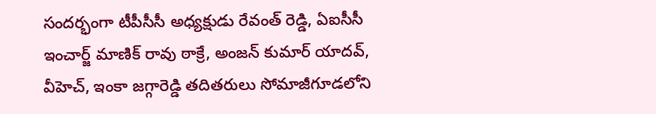సందర్భంగా టీపీసీసీ అధ్యక్షుడు రేవంత్ రెడ్డి, ఏఐసీసీ ఇంచార్జ్ మాణిక్ రావు ఠాక్రే, అంజన్ కుమార్ యాదవ్, వీహెచ్, ఇంకా జగ్గారెడ్డి తదితరులు సోమాజీగూడలోని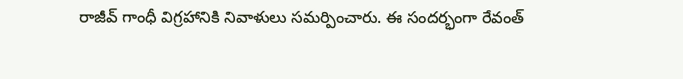రాజీవ్ గాంధీ విగ్రహానికి నివాళులు సమర్పించారు. ఈ సందర్భంగా రేవంత్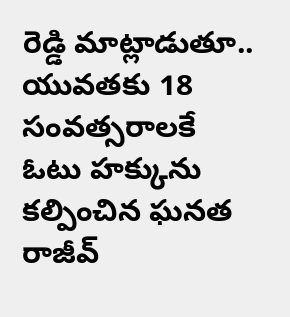రెడ్డి మాట్లాడుతూ.. యువతకు 18 సంవత్సరాలకే ఓటు హక్కును కల్పించిన ఘనత రాజీవ్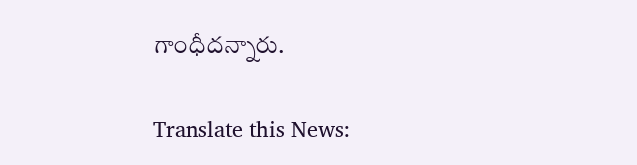గాంధీదన్నారు.

Translate this News: